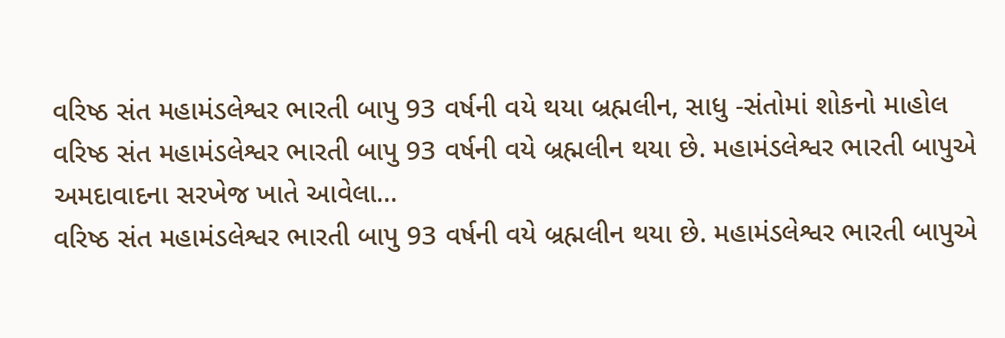વરિષ્ઠ સંત મહામંડલેશ્વર ભારતી બાપુ 93 વર્ષની વયે થયા બ્રહ્મલીન, સાધુ -સંતોમાં શોકનો માહોલ
વરિષ્ઠ સંત મહામંડલેશ્વર ભારતી બાપુ 93 વર્ષની વયે બ્રહ્મલીન થયા છે. મહામંડલેશ્વર ભારતી બાપુએ અમદાવાદના સરખેજ ખાતે આવેલા…
વરિષ્ઠ સંત મહામંડલેશ્વર ભારતી બાપુ 93 વર્ષની વયે બ્રહ્મલીન થયા છે. મહામંડલેશ્વર ભારતી બાપુએ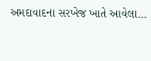અમદાવાદના સરખેજ ખાતે આવેલા…